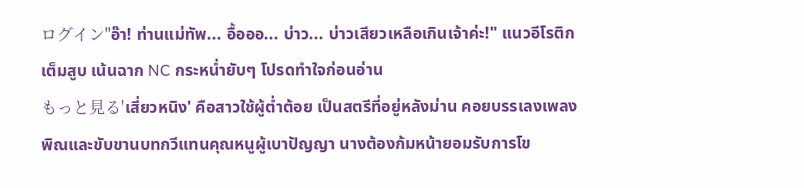ログイン"อ๊า! ท่านแม่ทัพ... อื้อออ... บ่าว... บ่าวเสียวเหลือเกินเจ้าค่ะ!" แนวอีโรติกเต็มสูบ เน้นฉาก NC กระหน่ำยับๆ โปรดทำใจก่อนอ่าน
もっと見る'เสี่ยวหนิง' คือสาวใช้ผู้ต่ำต้อย เป็นสตรีที่อยู่หลังม่าน คอยบรรเลงเพลงพิณและขับขานบทกวีแทนคุณหนูผู้เบาปัญญา นางต้องก้มหน้ายอมรับการโข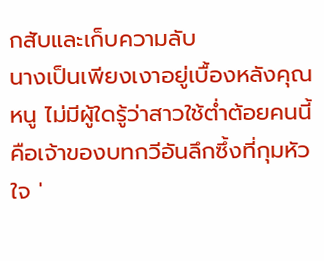กสับและเก็บความลับ
นางเป็นเพียงเงาอยู่เบื้องหลังคุณหนู ไม่มีผู้ใดรู้ว่าสาวใช้ต่ำต้อยคนนี้คือเจ้าของบทกวีอันลึกซึ้งที่กุมหัวใจ '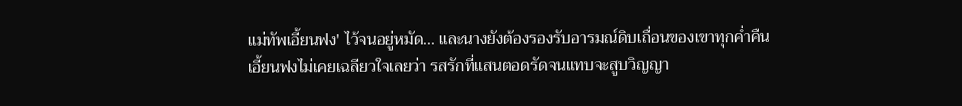แม่ทัพเอี้ยนฟง' ไว้จนอยู่หมัด... และนางยังต้องรองรับอารมณ์ดิบเถื่อนของเขาทุกค่ำคืน
เอี้ยนฟงไม่เคยเฉลียวใจเลยว่า รสรักที่แสนตอดรัดจนแทบจะสูบวิญญา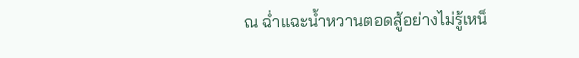ณ ฉ่ำแฉะน้ำหวานตอดสู้อย่างไม่รู้เหน็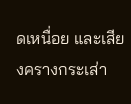ดเหนื่อย และเสียงครางกระเส่า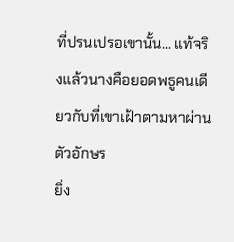ที่ปรนเปรอเขานั้น... แท้จริงแล้วนางคือยอดพธูคนเดียวกับที่เขาเฝ้าตามหาผ่านตัวอักษร
ยิ่ง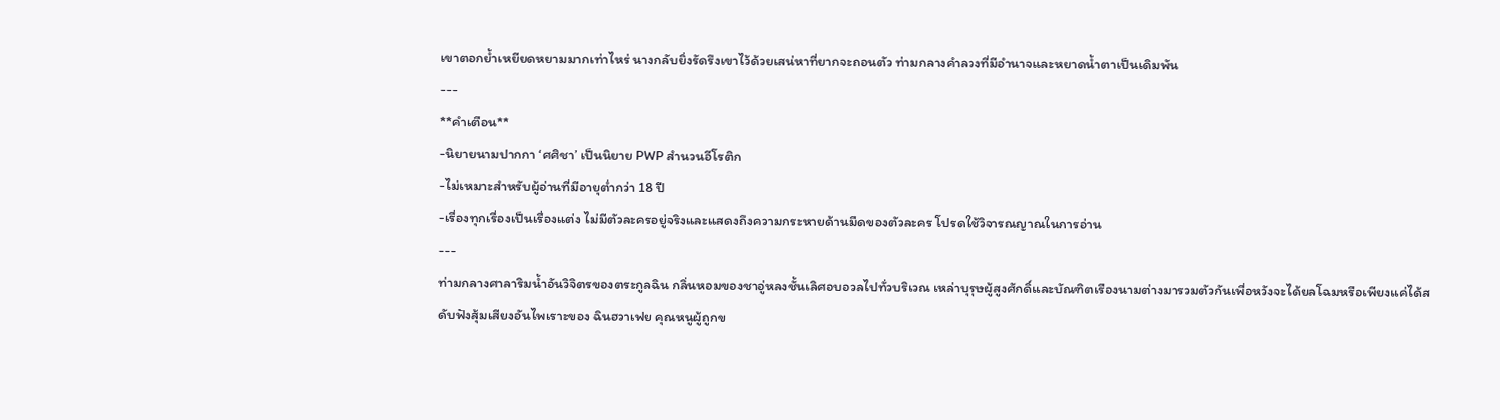เขาตอกย้ำเหยียดหยามมากเท่าไหร่ นางกลับยิ่งรัดรึงเขาไว้ด้วยเสน่หาที่ยากจะถอนตัว ท่ามกลางคำลวงที่มีอำนาจและหยาดน้ำตาเป็นเดิมพัน
---
**คำเตือน**
-นิยายนามปากกา ‘ศศิชา’ เป็นนิยาย PWP สำนวนอีโรติก
-ไม่เหมาะสำหรับผู้อ่านที่มีอายุต่ำกว่า 18 ปี
-เรื่องทุกเรื่องเป็นเรื่องแต่ง ไม่มีตัวละครอยู่จริงและแสดงถึงความกระหายด้านมืดของตัวละคร โปรดใช้วิจารณญาณในการอ่าน
---
ท่ามกลางศาลาริมน้ำอันวิจิตรของตระกูลฉิน กลิ่นหอมของชาอู่หลงชั้นเลิศอบอวลไปทั่วบริเวณ เหล่าบุรุษผู้สูงศักดิ์และบัณฑิตเรืองนามต่างมารวมตัวกันเพื่อหวังจะได้ยลโฉมหรือเพียงแค่ได้สดับฟังสุ้มเสียงอันไพเราะของ ฉินฮวาเฟย คุณหนูผู้ถูกข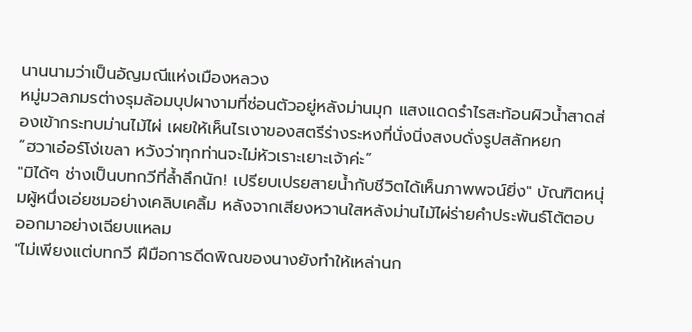นานนามว่าเป็นอัญมณีแห่งเมืองหลวง
หมู่มวลภมรต่างรุมล้อมบุปผางามที่ซ่อนตัวอยู่หลังม่านมุก แสงแดดรำไรสะท้อนผิวน้ำสาดส่องเข้ากระทบม่านไม้ไผ่ เผยให้เห็นไรเงาของสตรีร่างระหงที่นั่งนิ่งสงบดั่งรูปสลักหยก
“ฮวาเอ๋อร์โง่เขลา หวังว่าทุกท่านจะไม่หัวเราะเยาะเจ้าค่ะ”
"มิได้ๆ ช่างเป็นบทกวีที่ล้ำลึกนัก! เปรียบเปรยสายน้ำกับชีวิตได้เห็นภาพพจน์ยิ่ง" บัณฑิตหนุ่มผู้หนึ่งเอ่ยชมอย่างเคลิบเคลิ้ม หลังจากเสียงหวานใสหลังม่านไม้ไผ่ร่ายคำประพันธ์โต้ตอบออกมาอย่างเฉียบแหลม
"ไม่เพียงแต่บทกวี ฝีมือการดีดพิณของนางยังทำให้เหล่านก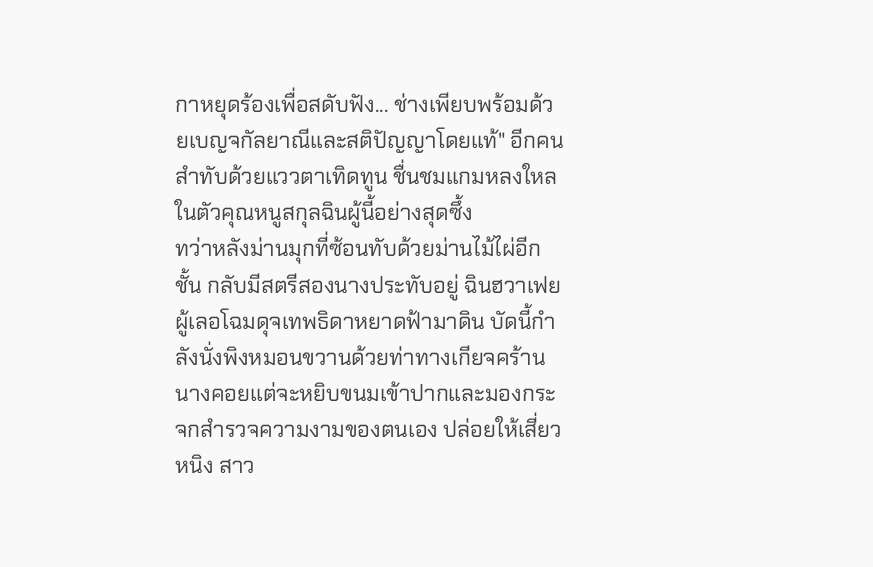กาหยุดร้องเพื่อสดับฟัง... ช่างเพียบพร้อมด้วยเบญจกัลยาณีและสติปัญญาโดยแท้" อีกคนสำทับด้วยแววตาเทิดทูน ชื่นชมแกมหลงใหลในตัวคุณหนูสกุลฉินผู้นี้อย่างสุดซึ้ง
ทว่าหลังม่านมุกที่ซ้อนทับด้วยม่านไม้ไผ่อีกชั้น กลับมีสตรีสองนางประทับอยู่ ฉินฮวาเฟย ผู้เลอโฉมดุจเทพธิดาหยาดฟ้ามาดิน บัดนี้กำลังนั่งพิงหมอนขวานด้วยท่าทางเกียจคร้าน นางคอยแต่จะหยิบขนมเข้าปากและมองกระจกสำรวจความงามของตนเอง ปล่อยให้เสี่ยวหนิง สาว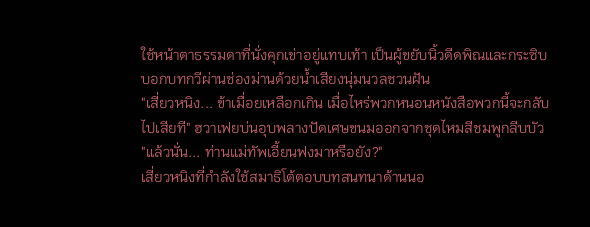ใช้หน้าตาธรรมดาที่นั่งคุกเข่าอยู่แทบเท้า เป็นผู้ขยับนิ้วดีดพิณและกระซิบบอกบทกวีผ่านช่องม่านด้วยน้ำเสียงนุ่มนวลชวนฝัน
"เสี่ยวหนิง... ข้าเมื่อยเหลือกเกิน เมื่อไหร่พวกหนอนหนังสือพวกนี้จะกลับไปเสียที" ฮวาเฟยบ่นอุบพลางปัดเศษขนมออกจากชุดไหมสีชมพูกลีบบัว "แล้วนั่น... ท่านแม่ทัพเอี้ยนฟงมาหรือยัง?"
เสี่ยวหนิงที่กำลังใช้สมาธิโต้ตอบบทสนทนาด้านนอ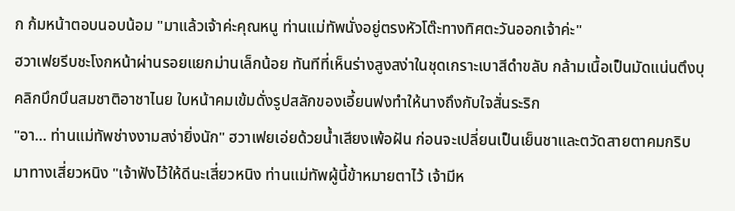ก ก้มหน้าตอบนอบน้อม "มาแล้วเจ้าค่ะคุณหนู ท่านแม่ทัพนั่งอยู่ตรงหัวโต๊ะทางทิศตะวันออกเจ้าค่ะ"
ฮวาเฟยรีบชะโงกหน้าผ่านรอยแยกม่านเล็กน้อย ทันทีที่เห็นร่างสูงสง่าในชุดเกราะเบาสีดำขลับ กล้ามเนื้อเป็นมัดแน่นตึงบุคลิกบึกบึนสมชาติอาชาไนย ใบหน้าคมเข้มดั่งรูปสลักของเอี้ยนฟงทำให้นางถึงกับใจสั่นระริก
"อา... ท่านแม่ทัพช่างงามสง่ายิ่งนัก" ฮวาเฟยเอ่ยด้วยน้ำเสียงเพ้อฝัน ก่อนจะเปลี่ยนเป็นเย็นชาและตวัดสายตาคมกริบมาทางเสี่ยวหนิง "เจ้าฟังไว้ให้ดีนะเสี่ยวหนิง ท่านแม่ทัพผู้นี้ข้าหมายตาไว้ เจ้ามีห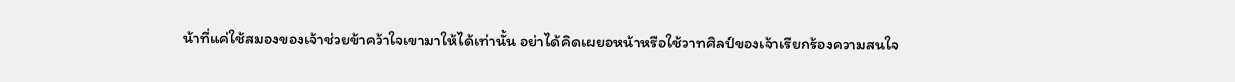น้าที่แค่ใช้สมองของเจ้าช่วยข้าคว้าใจเขามาให้ได้เท่านั้น อย่าได้คิดเผยอหน้าหรือใช้วาทศิลป์ของเจ้าเรียกร้องความสนใจ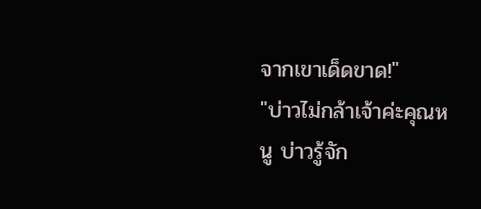จากเขาเด็ดขาด!"
"บ่าวไม่กล้าเจ้าค่ะคุณหนู บ่าวรู้จัก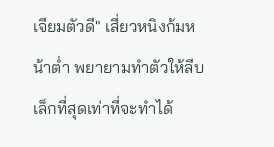เจียมตัวดี" เสี่ยวหนิงก้มหน้าต่ำ พยายามทำตัวให้ลีบเล็กที่สุดเท่าที่จะทำได้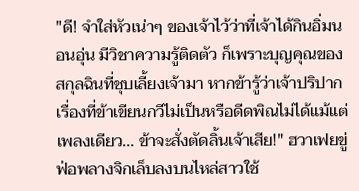"ดี! จำใส่หัวเน่าๆ ของเจ้าไว้ว่าที่เจ้าได้กินอิ่มนอนอุ่น มีวิชาความรู้ติดตัว ก็เพราะบุญคุณของสกุลฉินที่ชุบเลี้ยงเจ้ามา หากข้ารู้ว่าเจ้าปริปากเรื่องที่ข้าเขียนกวีไม่เป็นหรือดีดพิณไม่ได้แม้แต่เพลงเดียว... ข้าจะสั่งตัดลิ้นเจ้าเสีย!" ฮวาเฟยขู่ฟ่อพลางจิกเล็บลงบนไหล่สาวใช้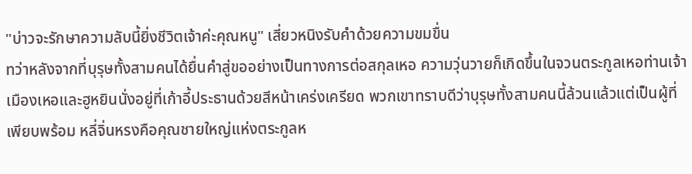"บ่าวจะรักษาความลับนี้ยิ่งชีวิตเจ้าค่ะคุณหนู" เสี่ยวหนิงรับคำด้วยความขมขื่น
ทว่าหลังจากที่บุรุษทั้งสามคนได้ยื่นคำสู่ขออย่างเป็นทางการต่อสกุลเหอ ความวุ่นวายก็เกิดขึ้นในจวนตระกูลเหอท่านเจ้าเมืองเหอและฮูหยินนั่งอยู่ที่เก้าอี้ประธานด้วยสีหน้าเคร่งเครียด พวกเขาทราบดีว่าบุรุษทั้งสามคนนี้ล้วนแล้วแต่เป็นผู้ที่เพียบพร้อม หลี่จิ่นหรงคือคุณชายใหญ่แห่งตระกูลห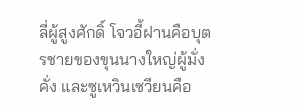ลี่ผู้สูงศักดิ์ โจวอี้ฝานคือบุตรชายของขุนนางใหญ่ผู้มั่งคั่ง และซูเหวินเซวียนคือ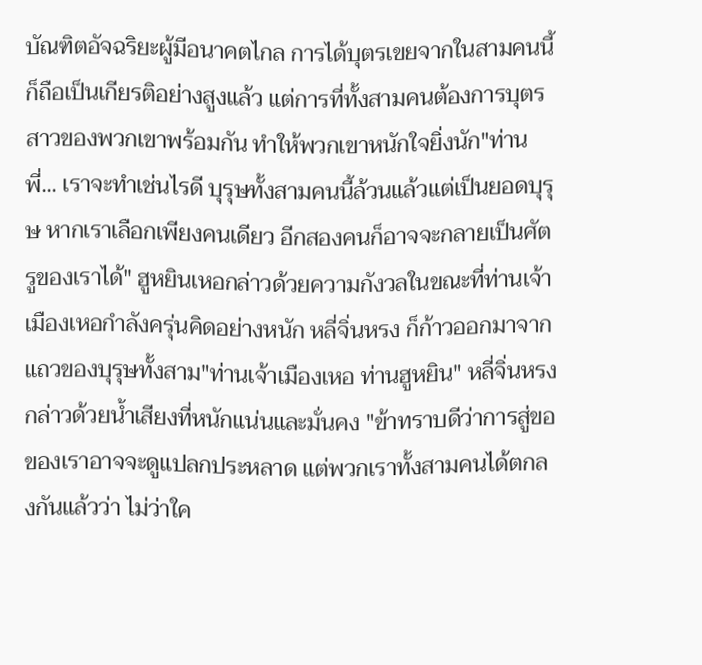บัณฑิตอัจฉริยะผู้มีอนาคตไกล การได้บุตรเขยจากในสามคนนี้ก็ถือเป็นเกียรติอย่างสูงแล้ว แต่การที่ทั้งสามคนต้องการบุตรสาวของพวกเขาพร้อมกัน ทำให้พวกเขาหนักใจยิ่งนัก"ท่านพี่... เราจะทำเช่นไรดี บุรุษทั้งสามคนนี้ล้วนแล้วแต่เป็นยอดบุรุษ หากเราเลือกเพียงคนเดียว อีกสองคนก็อาจจะกลายเป็นศัตรูของเราได้" ฮูหยินเหอกล่าวด้วยความกังวลในขณะที่ท่านเจ้าเมืองเหอกำลังครุ่นคิดอย่างหนัก หลี่จิ่นหรง ก็ก้าวออกมาจากแถวของบุรุษทั้งสาม"ท่านเจ้าเมืองเหอ ท่านฮูหยิน" หลี่จิ่นหรงกล่าวด้วยน้ำเสียงที่หนักแน่นและมั่นคง "ข้าทราบดีว่าการสู่ขอของเราอาจจะดูแปลกประหลาด แต่พวกเราทั้งสามคนได้ตกลงกันแล้วว่า ไม่ว่าใค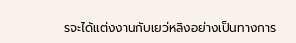รจะได้แต่งงานกับเยว่หลิงอย่างเป็นทางการ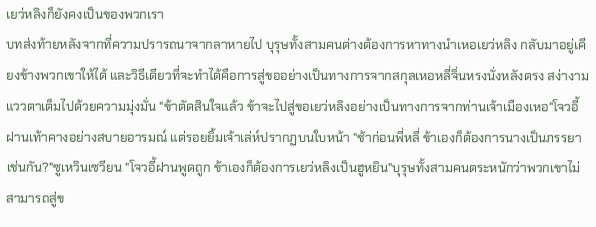เยว่หลิงก็ยังคงเป็นของพวกเรา
บทส่งท้ายหลังจากที่ความปรารถนาจากลาหายไป บุรุษทั้งสามคนต่างต้องการหาทางนำเหอเยว่หลิง กลับมาอยู่เคียงข้างพวกเขาให้ได้ และวิธีเดียวที่จะทำได้คือการสู่ขออย่างเป็นทางการจากสกุลเหอหลี่จิ่นหรงนั่งหลังตรง สง่างาม แววตาเต็มไปด้วยความมุ่งมั่น "ข้าตัดสินใจแล้ว ข้าจะไปสู่ขอเยว่หลิงอย่างเป็นทางการจากท่านเจ้าเมืองเหอ"โจวอี้ฝานเท้าคางอย่างสบายอารมณ์ แต่รอยยิ้มเจ้าเล่ห์ปรากฏบนใบหน้า "ช้าก่อนพี่หลี่ ข้าเองก็ต้องการนางเป็นภรรยาเช่นกัน?"ซูเหวินเซวียน "โจวอี้ฝานพูดถูก ข้าเองก็ต้องการเยว่หลิงเป็นฮูหยิน"บุรุษทั้งสามคนตระหนักว่าพวกเขาไม่สามารถสู่ข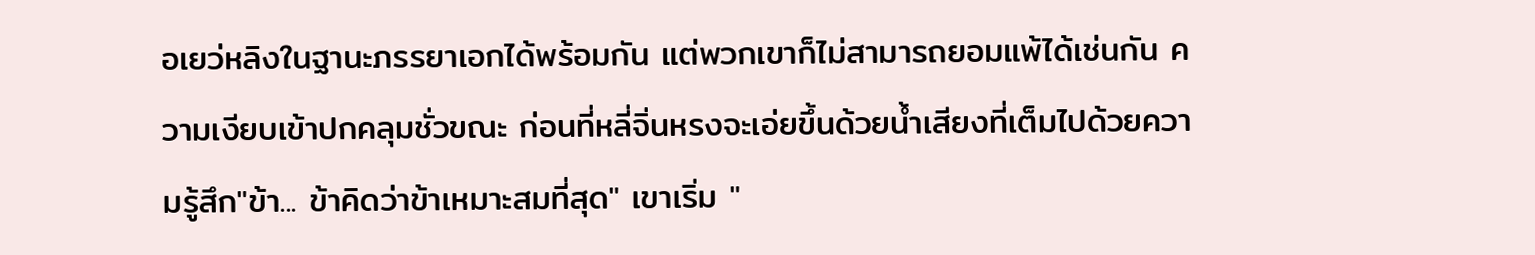อเยว่หลิงในฐานะภรรยาเอกได้พร้อมกัน แต่พวกเขาก็ไม่สามารถยอมแพ้ได้เช่นกัน ความเงียบเข้าปกคลุมชั่วขณะ ก่อนที่หลี่จิ่นหรงจะเอ่ยขึ้นด้วยน้ำเสียงที่เต็มไปด้วยความรู้สึก"ข้า... ข้าคิดว่าข้าเหมาะสมที่สุด" เขาเริ่ม "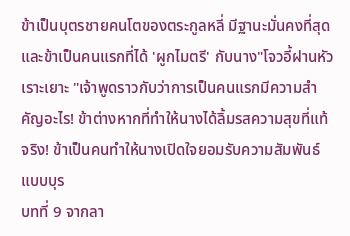ข้าเป็นบุตรชายคนโตของตระกูลหลี่ มีฐานะมั่นคงที่สุด และข้าเป็นคนแรกที่ได้ 'ผูกไมตรี' กับนาง"โจวอี้ฝานหัวเราะเยาะ "เจ้าพูดราวกับว่าการเป็นคนแรกมีความสำคัญอะไร! ข้าต่างหากที่ทำให้นางได้ลิ้มรสความสุขที่แท้จริง! ข้าเป็นคนทำให้นางเปิดใจยอมรับความสัมพันธ์แบบบุร
บทที่ 9 จากลา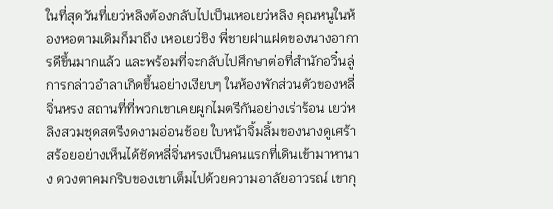ในที่สุดวันที่เยว่หลิงต้องกลับไปเป็นเหอเยว่หลิง คุณหนูในห้องหอตามเดิมก็มาถึง เหอเยว่ชิง พี่ชายฝาแฝดของนางอาการดีขึ้นมากแล้ว และพร้อมที่จะกลับไปศึกษาต่อที่สำนักอวิ๋นลู่การกล่าวอำลาเกิดขึ้นอย่างเงียบๆ ในห้องพักส่วนตัวของหลี่จิ่นหรง สถานที่ที่พวกเขาเคยผูกไมตรีกันอย่างเร่าร้อน เยว่หลิงสวมชุดสตรีงดงามอ่อนช้อย ใบหน้าจิ้มลิ้มของนางดูเศร้าสร้อยอย่างเห็นได้ชัดหลี่จิ่นหรงเป็นคนแรกที่เดินเข้ามาหานาง ดวงตาคมกริบของเขาเต็มไปด้วยความอาลัยอาวรณ์ เขากุ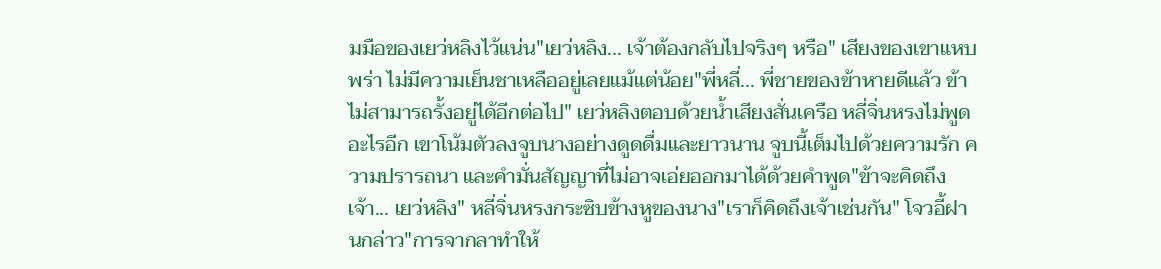มมือของเยว่หลิงไว้แน่น"เยว่หลิง... เจ้าต้องกลับไปจริงๆ หรือ" เสียงของเขาแหบพร่า ไม่มีความเย็นชาเหลืออยู่เลยแม้แต่น้อย"พี่หลี่... พี่ชายของข้าหายดีแล้ว ข้าไม่สามารถรั้งอยู่ได้อีกต่อไป" เยว่หลิงตอบด้วยน้ำเสียงสั่นเครือ หลี่จิ่นหรงไม่พูดอะไรอีก เขาโน้มตัวลงจูบนางอย่างดูดดื่มและยาวนาน จูบนี้เต็มไปด้วยความรัก ความปรารถนา และคำมั่นสัญญาที่ไม่อาจเอ่ยออกมาได้ด้วยคำพูด"ข้าจะคิดถึงเจ้า... เยว่หลิง" หลี่จิ่นหรงกระซิบข้างหูของนาง"เราก็คิดถึงเจ้าเช่นกัน" โจวอี้ฝานกล่าว"การจากลาทำให้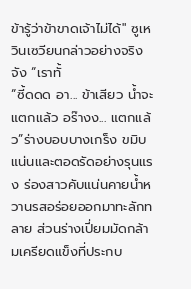ข้ารู้ว่าข้าขาดเจ้าไม่ได้" ซูเหวินเซวียนกล่าวอย่างจริงจัง “เราทั้
“ซี้ดดด อา... ข้าเสียว น้ำจะแตกแล้ว อร๊างง... แตกแล้ว”ร่างบอบบางเกร็ง ขมิบแน่นและตอดรัดอย่างรุนแรง ร่องสาวคับแน่นคายน้ำหวานรสอร่อยออกมาทะลักทลาย ส่วนร่างเปี่ยมมัดกล้ามเครียดแข็งที่ประกบ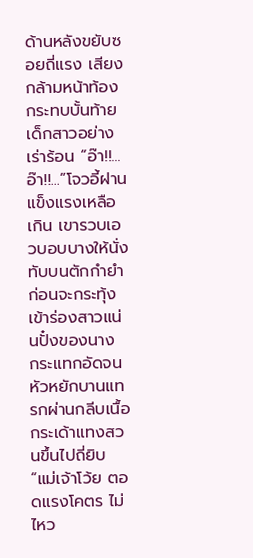ด้านหลังขยับซอยถี่แรง เสียงกล้ามหน้าท้องกระทบบั้นท้ายเด็กสาวอย่างเร่าร้อน “อ๊า!!... อ๊า!!...”โจวอี้ฝานแข็งแรงเหลือเกิน เขารวบเอวบอบบางให้นั่งทับบนตักกำยำ ก่อนจะกระทุ้งเข้าร่องสาวแน่นปั๋งของนาง กระแทกอัดจนหัวหยักบานแทรกผ่านกลีบเนื้อ กระเด้าแทงสวนขึ้นไปถี่ยิบ“แม่เจ้าโว้ย ตอดแรงโคตร ไม่ไหว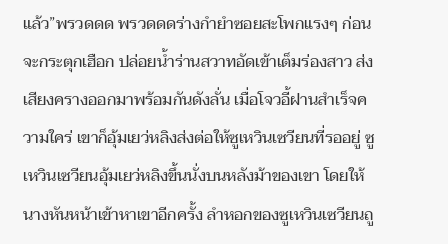แล้ว”พรวดดด พรวดดดร่างกำยำซอยสะโพกแรงๆ ก่อนจะกระตุกเฮือก ปล่อยน้ำร่านสวาทอัดเข้าเต็มร่องสาว ส่งเสียงครางออกมาพร้อมกันดังลั่น เมื่อโจวอี้ฝานสำเร็จความใคร่ เขาก็อุ้มเยว่หลิงส่งต่อให้ซูเหวินเซวียนที่รออยู่ ซูเหวินเซวียนอุ้มเยว่หลิงขึ้นนั่งบนหลังม้าของเขา โดยให้นางหันหน้าเข้าหาเขาอีกครั้ง ลำหอกของซูเหวินเซวียนถู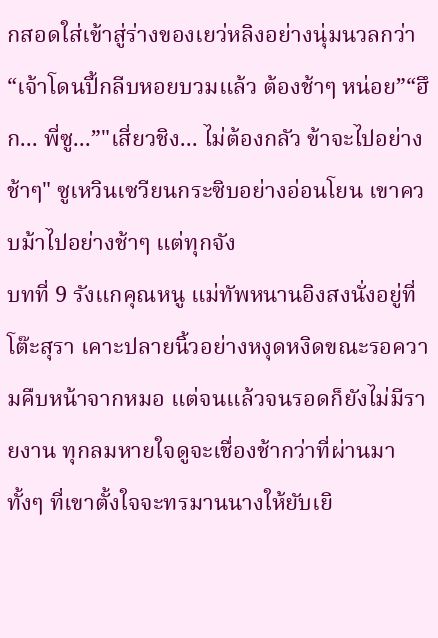กสอดใส่เข้าสู่ร่างของเยว่หลิงอย่างนุ่มนวลกว่า“เจ้าโดนปี้กลีบหอยบวมแล้ว ต้องช้าๆ หน่อย”“ฮึก... พี่ซู...”"เสี่ยวชิง... ไม่ต้องกลัว ข้าจะไปอย่างช้าๆ" ซูเหวินเซวียนกระซิบอย่างอ่อนโยน เขาควบม้าไปอย่างช้าๆ แต่ทุกจัง
บทที่ 9 รังแกคุณหนู แม่ทัพหนานอิงสงนั่งอยู่ที่โต๊ะสุรา เคาะปลายนิ้วอย่างหงุดหงิดขณะรอความคืบหน้าจากหมอ แต่จนแล้วจนรอดก็ยังไม่มีรายงาน ทุกลมหายใจดูจะเชื่องช้ากว่าที่ผ่านมา ทั้งๆ ที่เขาตั้งใจจะทรมานนางให้ยับเยิ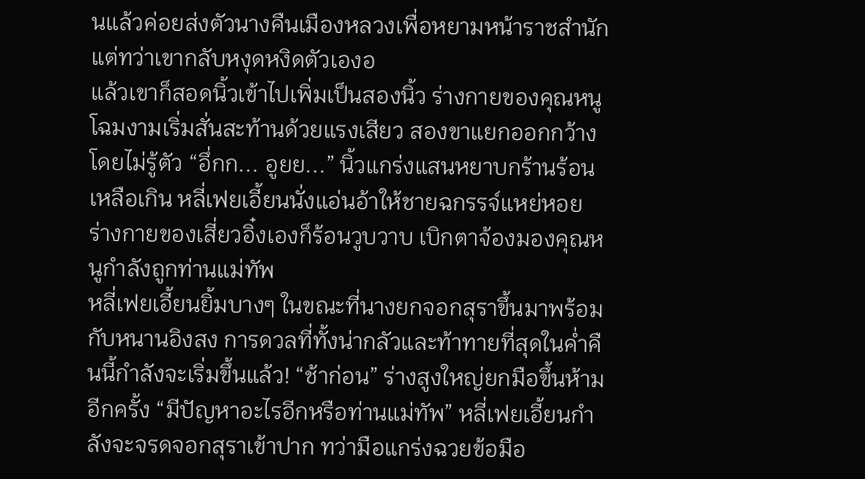นแล้วค่อยส่งตัวนางคืนเมืองหลวงเพื่อหยามหน้าราชสำนัก แต่ทว่าเขากลับหงุดหงิดตัวเองอ
แล้วเขาก็สอดนิ้วเข้าไปเพิ่มเป็นสองนิ้ว ร่างกายของคุณหนูโฉมงามเริ่มสั่นสะท้านด้วยแรงเสียว สองขาแยกออกกว้างโดยไม่รู้ตัว “อึ่กก... อูยย...” นิ้วแกร่งแสนหยาบกร้านร้อนเหลือเกิน หลี่เฟยเอี้ยนนั่งแอ่นอ้าให้ชายฉกรรจ์แหย่หอย ร่างกายของเสี่ยวอิ๋งเองก็ร้อนวูบวาบ เบิกตาจ้องมองคุณหนูกำลังถูกท่านแม่ทัพ
หลี่เฟยเอี้ยนยิ้มบางๆ ในขณะที่นางยกจอกสุราขึ้นมาพร้อมกับหนานอิงสง การดวลที่ทั้งน่ากลัวและท้าทายที่สุดในค่ำคืนนี้กำลังจะเริ่มขึ้นแล้ว! “ช้าก่อน” ร่างสูงใหญ่ยกมือขึ้นห้ามอีกครั้ง “มีปัญหาอะไรอีกหรือท่านแม่ทัพ” หลี่เฟยเอี้ยนกำลังจะจรดจอกสุราเข้าปาก ทว่ามือแกร่งฉวยข้อมือ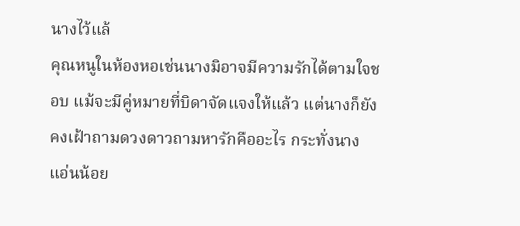นางไว้แล้
คุณหนูในห้องหอเช่นนางมิอาจมีความรักได้ตามใจชอบ แม้จะมีคู่หมายที่บิดาจัดแจงให้แล้ว แต่นางก็ยังคงเฝ้าถามดวงดาวถามหารักคืออะไร กระทั่งนางแอ่นน้อย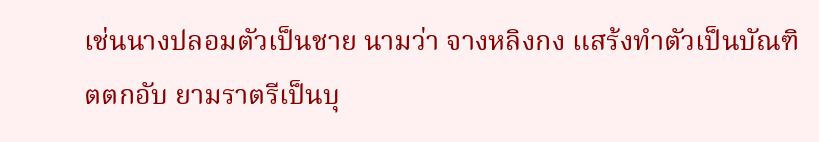เช่นนางปลอมตัวเป็นชาย นามว่า จางหลิงกง แสร้งทำตัวเป็นบัณฑิตตกอับ ยามราตรีเป็นบุ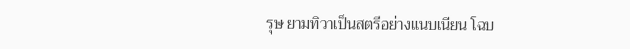รุษ ยามทิวาเป็นสตรีอย่างแนบเนียน โฉบ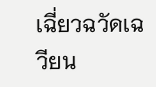เฉี่ยวฉวัดเฉวียน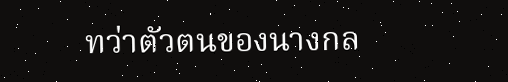ทว่าตัวตนของนางกล